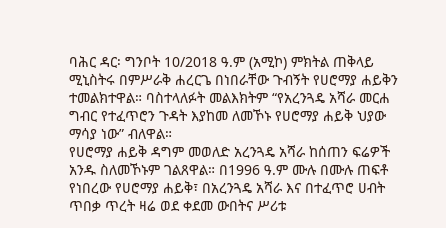ባሕር ዳር፡ ግንቦት 10/2018 ዓ.ም (አሚኮ) ምክትል ጠቅላይ ሚኒስትሩ በምሥራቅ ሐረርጌ በነበራቸው ጉብኝት የሀሮማያ ሐይቅን ተመልክተዋል። ባስተላለፉት መልእክትም “የአረንጓዴ አሻራ መርሐ ግብር የተፈጥሮን ጉዳት እያከመ ለመኾኑ የሀሮማያ ሐይቅ ህያው ማሳያ ነው” ብለዋል።
የሀሮማያ ሐይቅ ዳግም መወለድ አረንጓዴ አሻራ ከሰጠን ፍሬዎች አንዱ ስለመኾኑም ገልጸዋል። በ1996 ዓ.ም ሙሉ በሙሉ ጠፍቶ የነበረው የሀሮማያ ሐይቅ፣ በአረንጓዴ አሻራ እና በተፈጥሮ ሀብት ጥበቃ ጥረት ዛሬ ወደ ቀደመ ውበትና ሥሪቱ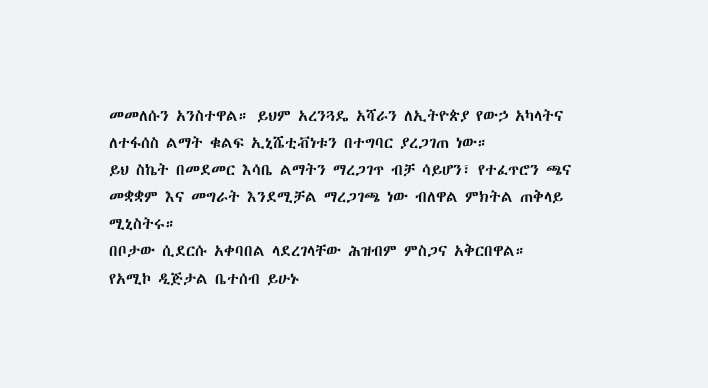መመለሱን አንስተዋል። ይህም አረንጓዴ አሻራን ለኢትዮጵያ የውኃ አካላትና ለተፋሰስ ልማት ቁልፍ ኢኒሼቲቭነቱን በተግባር ያረጋገጠ ነው።
ይህ ስኬት በመደመር እሳቤ ልማትን ማረጋገጥ ብቻ ሳይሆን፣ የተፈጥሮን ጫና መቋቋም እና መግራት እንደሚቻል ማረጋገጫ ነው ብለዋል ምክትል ጠቅላይ ሚኒስትሩ።
በቦታው ሲደርሱ አቀባበል ላደረገላቸው ሕዝብም ምስጋና አቅርበዋል።
የአሚኮ ዲጅታል ቤተሰብ ይሁኑ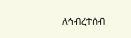ለኅብረተሰብ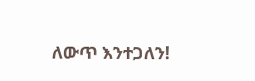ለውጥ እንተጋለን!